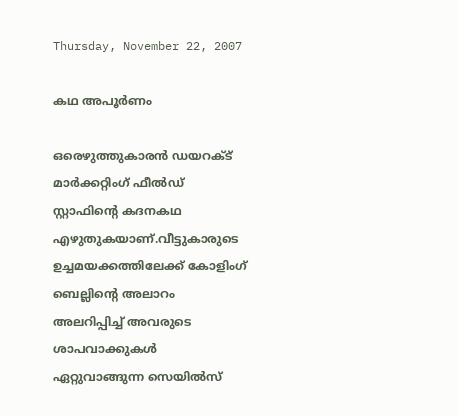Thursday, November 22, 2007

കഥ അപൂര്‍ണം

ഒരെഴുത്തുകാരന്‍ ഡയറക്ട് മാര്‍ക്കറ്റിംഗ് ഫീല്‍ഡ് സ്റ്റാഫിന്റെ കദനകഥ എഴുതുകയാണ്.വീട്ടുകാരുടെ
ഉച്ചമയക്കത്തിലേക്ക് കോളിംഗ് ബെല്ലിന്റെ അലാറം അലറിപ്പിച്ച് അവരുടെ ശാപവാക്കുകള്‍ ഏറ്റുവാങ്ങുന്ന സെയില്‍‌സ്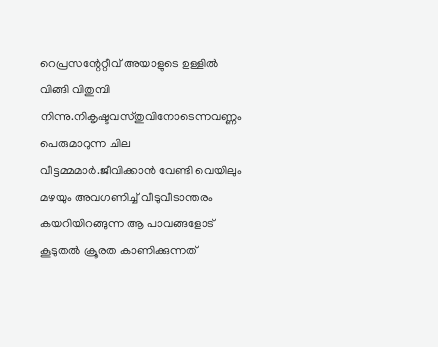റെപ്രസന്റേറ്റീവ് അയാളുടെ ഉള്ളില്‍ വിങ്ങി വിതുമ്പി നിന്നു.നികൃഷ്ടവസ്തുവിനോടെന്നവണ്ണം പെരുമാറുന്ന ചില വീട്ടമ്മമാര്‍.ജീവിക്കാന്‍ വേണ്ടി വെയിലും മഴയും അവഗണിച്ച് വീടുവീടാന്തരം കയറിയിറങ്ങുന്ന ആ പാവങ്ങളോട് കൂടുതല്‍ ക്രൂരത കാണിക്കുന്നത്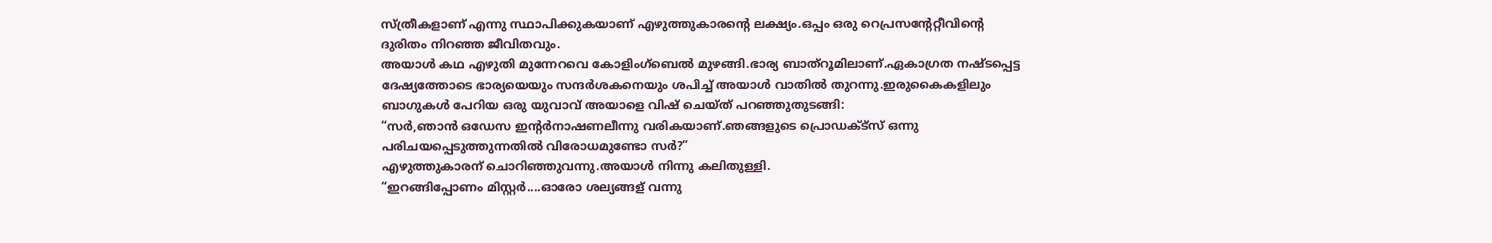സ്ത്രീകളാണ് എന്നു സ്ഥാപിക്കുകയാണ് എഴുത്തുകാരന്റെ ലക്ഷ്യം.ഒപ്പം ഒരു റെപ്രസന്റേറ്റീവിന്റെ ദുരിതം നിറഞ്ഞ ജീവിതവും.
അയാള്‍ കഥ എഴുതി മുന്നേറവെ കോളിംഗ്‌ബെല്‍ മുഴങ്ങി.ഭാര്യ ബാത്‌റൂമിലാണ്.ഏകാഗ്രത നഷ്ടപ്പെട്ട ദേഷ്യത്തോടെ ഭാര്യയെയും സന്ദര്‍ശകനെയും ശപിച്ച് അയാള്‍ വാതില്‍ തുറന്നു.ഇരുകൈകളിലും ബാഗുകള്‍ പേറിയ ഒരു യുവാവ് അയാളെ വിഷ് ചെയ്ത് പറഞ്ഞുതുടങ്ങി:
“സര്‍,ഞാന്‍ ഒഡേസ ഇന്റര്‍‌നാഷണലീന്നു വരികയാണ്.ഞങ്ങളുടെ പ്രൊഡക്ട്സ് ഒന്നു പരിചയപ്പെടുത്തുന്നതില്‍ വിരോധമുണ്ടോ സര്‍?”
എഴുത്തുകാരന് ചൊറിഞ്ഞുവന്നു.അയാള്‍ നിന്നു കലിതുള്ളി.
“ഇറങ്ങിപ്പോണം മിസ്റ്റര്‍....ഓരോ ശല്യങ്ങള് വന്നു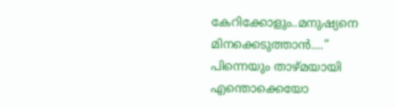കേറിക്കോളും..മനുഷ്യനെ മിനക്കെടുത്താന്‍....”
പിന്നെയും താഴ്മയായി എന്തൊക്കെയോ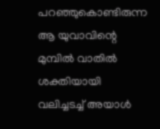പറഞ്ഞുകൊണ്ടിരുന്ന ആ യുവാവിന്റെ മുമ്പില്‍ വാതില്‍ ശക്തിയായി വലിച്ചടച്ച് അയാള്‍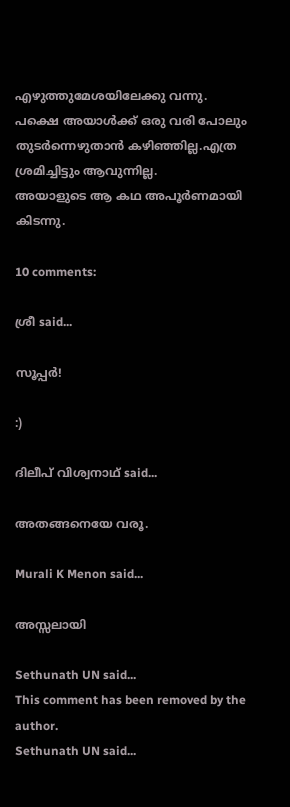എഴുത്തുമേശയിലേക്കു വന്നു.
പക്ഷെ അയാള്‍ക്ക് ഒരു വരി പോലും തുടര്‍ന്നെഴുതാന്‍ കഴിഞ്ഞില്ല.എത്ര ശ്രമിച്ചിട്ടും ആവുന്നില്ല.
അയാളുടെ ആ കഥ അപൂര്‍ണമായി കിടന്നു.

10 comments:

ശ്രീ said...

സൂപ്പര്‍‌!

:)

ദിലീപ് വിശ്വനാഥ് said...

അതങ്ങനെയേ വരൂ.

Murali K Menon said...

അസ്സലായി

Sethunath UN said...
This comment has been removed by the author.
Sethunath UN said...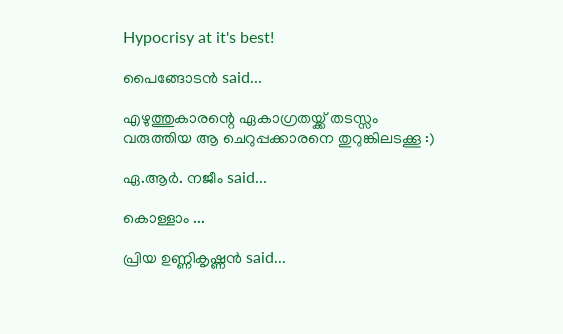Hypocrisy at it's best!

പൈങ്ങോടന്‍ said...

എഴുത്തുകാരന്റെ ഏകാഗ്രതയ്ക്ക് തടസ്സം വരുത്തിയ ആ ചെറുപ്പക്കാരനെ തുറുങ്കിലടക്കൂ :)

ഏ.ആര്‍. നജീം said...

കൊള്ളാം ...

പ്രിയ ഉണ്ണികൃഷ്ണന്‍ said...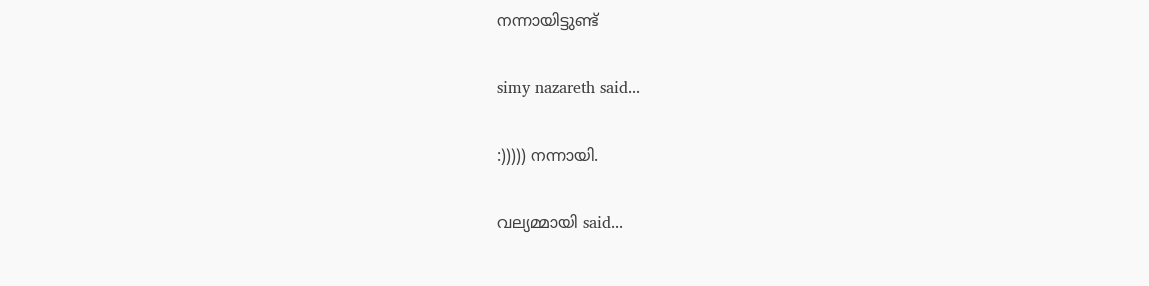നന്നായിട്ടുണ്ട്

simy nazareth said...

:))))) നന്നായി.

വല്യമ്മായി said...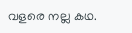വളരെ നല്ല കഥ.